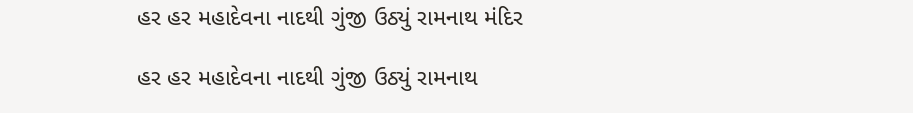હર હર મહાદેવના નાદથી ગુંજી ઉઠ્યું રામનાથ મંદિર

હર હર મહાદેવના નાદથી ગુંજી ઉઠ્યું રામનાથ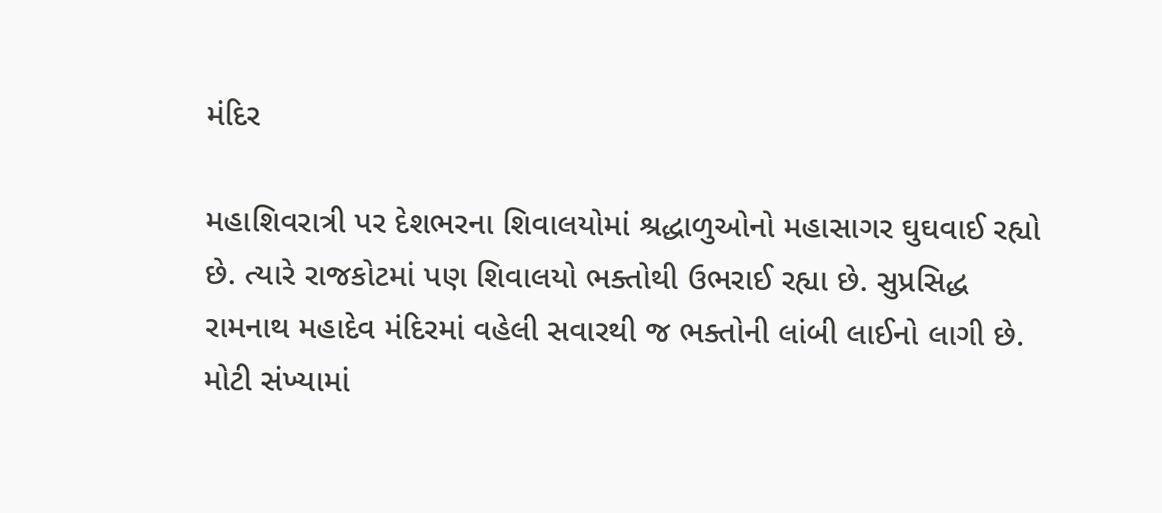મંદિર

મહાશિવરાત્રી પર દેશભરના શિવાલયોમાં શ્રદ્ધાળુઓનો મહાસાગર ઘુઘવાઈ રહ્યો છે. ત્યારે રાજકોટમાં પણ શિવાલયો ભક્તોથી ઉભરાઈ રહ્યા છે. સુપ્રસિદ્ધ રામનાથ મહાદેવ મંદિરમાં વહેલી સવારથી જ ભક્તોની લાંબી લાઈનો લાગી છે. મોટી સંખ્યામાં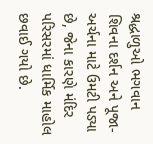શ્રદ્ધાળુઓ ભગવાન શિવના દર્શન અને પૂજા-અર્ચના માટે ઉમટી પડ્યા છે, જેના કારણે મંદિર પરિસરમાં ધાર્મિક માહોલ છવાઈ ગયો છે.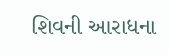શિવની આરાધના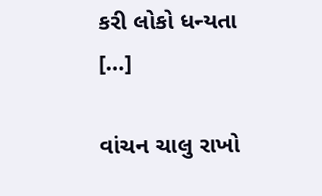કરી લોકો ધન્યતા […]

વાંચન ચાલુ રાખો